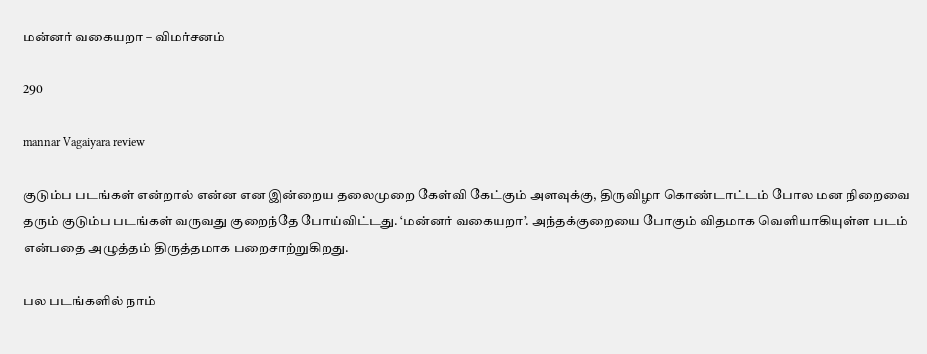மன்னர் வகையறா – விமர்சனம்

290

mannar Vagaiyara review

குடும்ப படங்கள் என்றால் என்ன என இன்றைய தலைமுறை கேள்வி கேட்கும் அளவுக்கு, திருவிழா கொண்டாட்டம் போல மன நிறைவை தரும் குடும்ப படங்கள் வருவது குறைந்தே போய்விட்டது. ‘மன்னர் வகையறா’. அந்தக்குறையை போகும் விதமாக வெளியாகியுள்ள படம் என்பதை அழுத்தம் திருத்தமாக பறைசாற்றுகிறது.

பல படங்களில் நாம்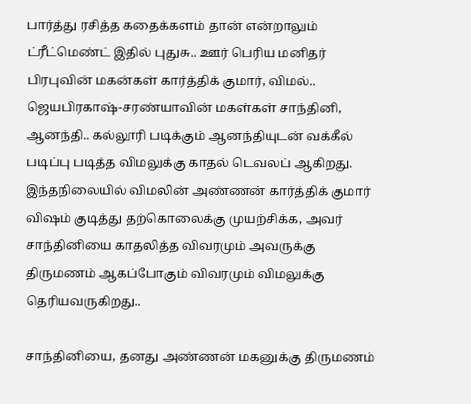பார்த்து ரசித்த கதைக்களம் தான் என்றாலும் ட்ரீட்மெண்ட் இதில் புதுசு.. ஊர் பெரிய மனிதர் பிரபுவின் மகன்கள் கார்த்திக் குமார், விமல்.. ஜெயபிரகாஷ்-சரண்யாவின் மகள்கள் சாந்தினி, ஆனந்தி.. கல்லூரி படிக்கும் ஆனந்தியுடன் வக்கீல் படிப்பு படித்த விமலுக்கு காதல் டெவலப் ஆகிறது. இந்தநிலையில் விமலின் அண்ணன் கார்த்திக் குமார் விஷம் குடித்து தற்கொலைக்கு முயற்சிக்க, அவர் சாந்தினியை காதலித்த விவரமும் அவருக்கு திருமணம் ஆகப்போகும் விவரமும் விமலுக்கு தெரியவருகிறது..

சாந்தினியை, தனது அண்ணன் மகனுக்கு திருமணம்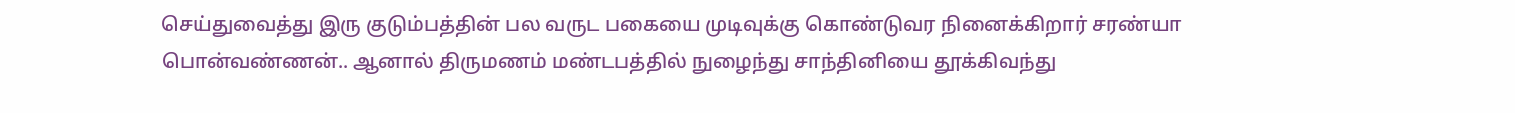செய்துவைத்து இரு குடும்பத்தின் பல வருட பகையை முடிவுக்கு கொண்டுவர நினைக்கிறார் சரண்யா பொன்வண்ணன்.. ஆனால் திருமணம் மண்டபத்தில் நுழைந்து சாந்தினியை தூக்கிவந்து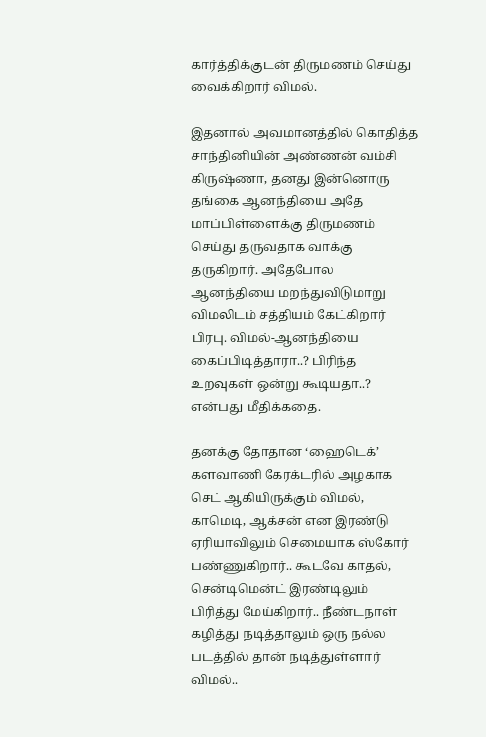கார்த்திக்குடன் திருமணம் செய்து வைக்கிறார் விமல்.

இதனால் அவமானத்தில் கொதித்த சாந்தினியின் அண்ணன் வம்சி கிருஷ்ணா, தனது இன்னொரு தங்கை ஆனந்தியை அதே மாப்பிள்ளைக்கு திருமணம் செய்து தருவதாக வாக்கு தருகிறார். அதேபோல ஆனந்தியை மறந்துவிடுமாறு விமலிடம் சத்தியம் கேட்கிறார் பிரபு. விமல்-ஆனந்தியை கைப்பிடித்தாரா..? பிரிந்த உறவுகள் ஒன்று கூடியதா..? என்பது மீதிக்கதை.

தனக்கு தோதான ‘ஹைடெக்’ களவாணி கேரக்டரில் அழகாக செட் ஆகியிருக்கும் விமல், காமெடி, ஆக்சன் என இரண்டு ஏரியாவிலும் செமையாக ஸ்கோர் பண்ணுகிறார்.. கூடவே காதல், சென்டிமென்ட் இரண்டிலும் பிரித்து மேய்கிறார்.. நீண்டநாள் கழித்து நடித்தாலும் ஒரு நல்ல படத்தில் தான் நடித்துள்ளார் விமல்..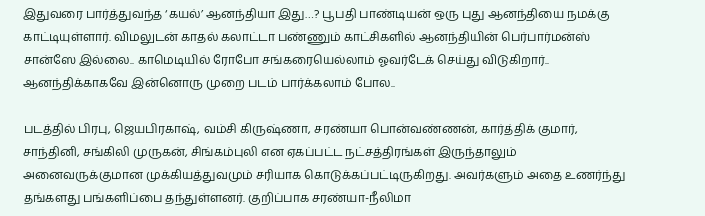இதுவரை பார்த்துவந்த ‘கயல்’ ஆனந்தியா இது…? பூபதி பாண்டியன் ஒரு புது ஆனந்தியை நமக்கு காட்டியுள்ளார். விமலுடன் காதல் கலாட்டா பண்ணும் காட்சிகளில் ஆனந்தியின் பெர்பார்மன்ஸ் சான்ஸே இல்லை.. காமெடியில் ரோபோ சங்கரையெல்லாம் ஓவர்டேக் செய்து விடுகிறார்.. ஆனந்திக்காகவே இன்னொரு முறை படம் பார்க்கலாம் போல..

படத்தில் பிரபு, ஜெயபிரகாஷ், வம்சி கிருஷ்ணா, சரண்யா பொன்வண்ணன், கார்த்திக் குமார், சாந்தினி, சங்கிலி முருகன், சிங்கம்புலி என ஏகப்பட்ட நட்சத்திரங்கள் இருந்தாலும் அனைவருக்குமான முக்கியத்துவமும் சரியாக கொடுக்கப்பட்டிருகிறது. அவர்களும் அதை உணர்ந்து தங்களது பங்களிப்பை தந்துள்ளனர். குறிப்பாக சரண்யா-நீலிமா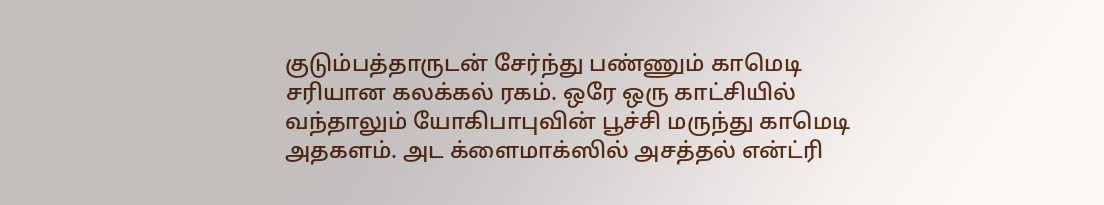குடும்பத்தாருடன் சேர்ந்து பண்ணும் காமெடி சரியான கலக்கல் ரகம். ஒரே ஒரு காட்சியில் வந்தாலும் யோகிபாபுவின் பூச்சி மருந்து காமெடி அதகளம். அட க்ளைமாக்ஸில் அசத்தல் என்ட்ரி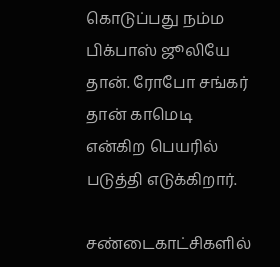கொடுப்பது நம்ம பிக்பாஸ் ஜூலியே தான். ரோபோ சங்கர் தான் காமெடி என்கிற பெயரில் படுத்தி எடுக்கிறார்.

சண்டைகாட்சிகளில்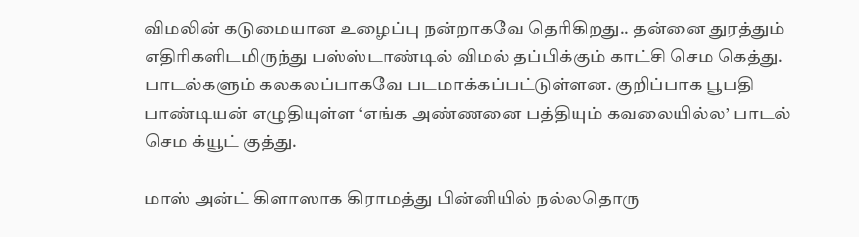விமலின் கடுமையான உழைப்பு நன்றாகவே தெரிகிறது.. தன்னை துரத்தும் எதிரிகளிடமிருந்து பஸ்ஸ்டாண்டில் விமல் தப்பிக்கும் காட்சி செம கெத்து. பாடல்களும் கலகலப்பாகவே படமாக்கப்பட்டுள்ளன. குறிப்பாக பூபதி பாண்டியன் எழுதியுள்ள ‘எங்க அண்ணனை பத்தியும் கவலையில்ல’ பாடல் செம க்யூட் குத்து.

மாஸ் அன்ட் கிளாஸாக கிராமத்து பின்னியில் நல்லதொரு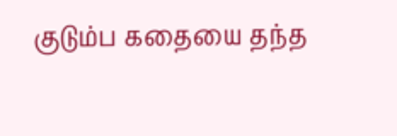குடும்ப கதையை தந்த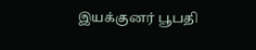இயக்குனர் பூபதி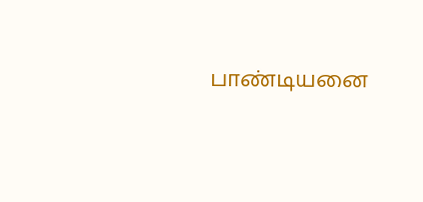பாண்டியனை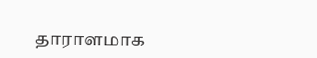தாராளமாக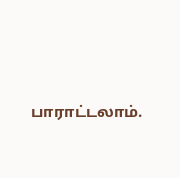பாராட்டலாம்.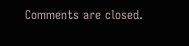Comments are closed.